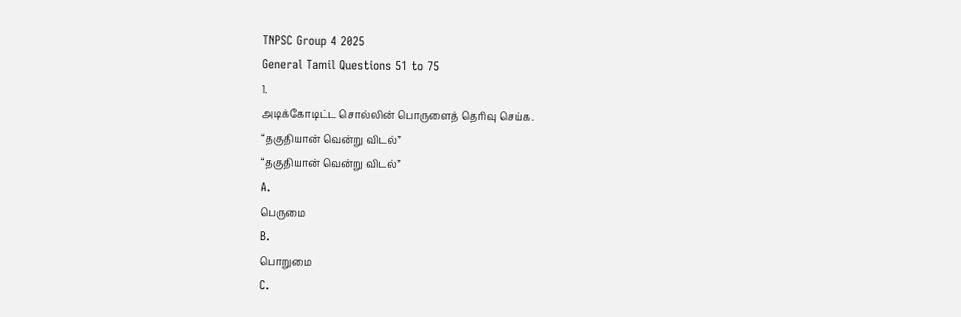TNPSC Group 4 2025
General Tamil Questions 51 to 75
1.
அடிக்கோடிட்ட சொல்லின் பொருளைத் தெரிவு செய்க.
“தகுதியான் வென்று விடல்”
“தகுதியான் வென்று விடல்”
A.
பெருமை
B.
பொறுமை
C.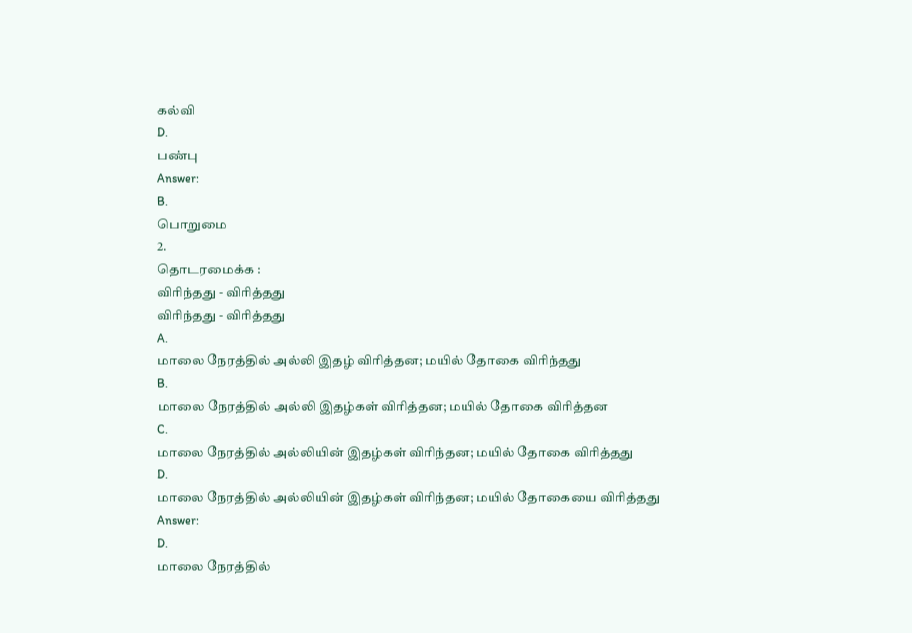கல்வி
D.
பண்பு
Answer:
B.
பொறுமை
2.
தொடரமைக்க :
விரிந்தது - விரித்தது
விரிந்தது - விரித்தது
A.
மாலை நேரத்தில் அல்லி இதழ் விரித்தன; மயில் தோகை விரிந்தது
B.
மாலை நேரத்தில் அல்லி இதழ்கள் விரித்தன; மயில் தோகை விரித்தன
C.
மாலை நேரத்தில் அல்லியின் இதழ்கள் விரிந்தன; மயில் தோகை விரித்தது
D.
மாலை நேரத்தில் அல்லியின் இதழ்கள் விரிந்தன; மயில் தோகையை விரித்தது
Answer:
D.
மாலை நேரத்தில்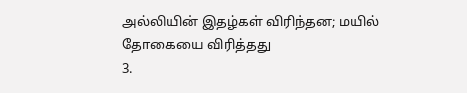அல்லியின் இதழ்கள் விரிந்தன; மயில் தோகையை விரித்தது
3.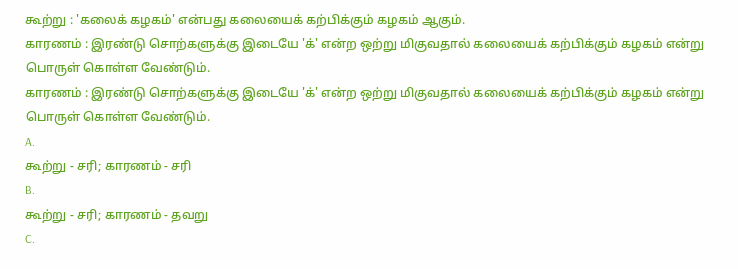கூற்று : 'கலைக் கழகம்' என்பது கலையைக் கற்பிக்கும் கழகம் ஆகும்.
காரணம் : இரண்டு சொற்களுக்கு இடையே 'க்' என்ற ஒற்று மிகுவதால் கலையைக் கற்பிக்கும் கழகம் என்று பொருள் கொள்ள வேண்டும்.
காரணம் : இரண்டு சொற்களுக்கு இடையே 'க்' என்ற ஒற்று மிகுவதால் கலையைக் கற்பிக்கும் கழகம் என்று பொருள் கொள்ள வேண்டும்.
A.
கூற்று - சரி; காரணம் - சரி
B.
கூற்று - சரி; காரணம் - தவறு
C.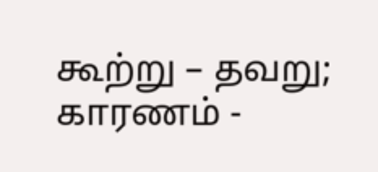கூற்று – தவறு; காரணம் -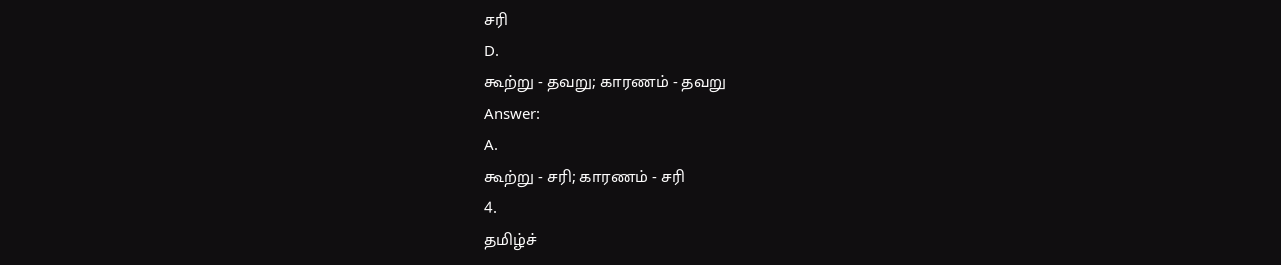சரி
D.
கூற்று - தவறு; காரணம் - தவறு
Answer:
A.
கூற்று - சரி; காரணம் - சரி
4.
தமிழ்ச்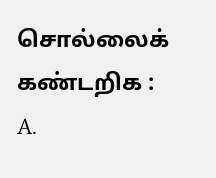சொல்லைக் கண்டறிக :
A.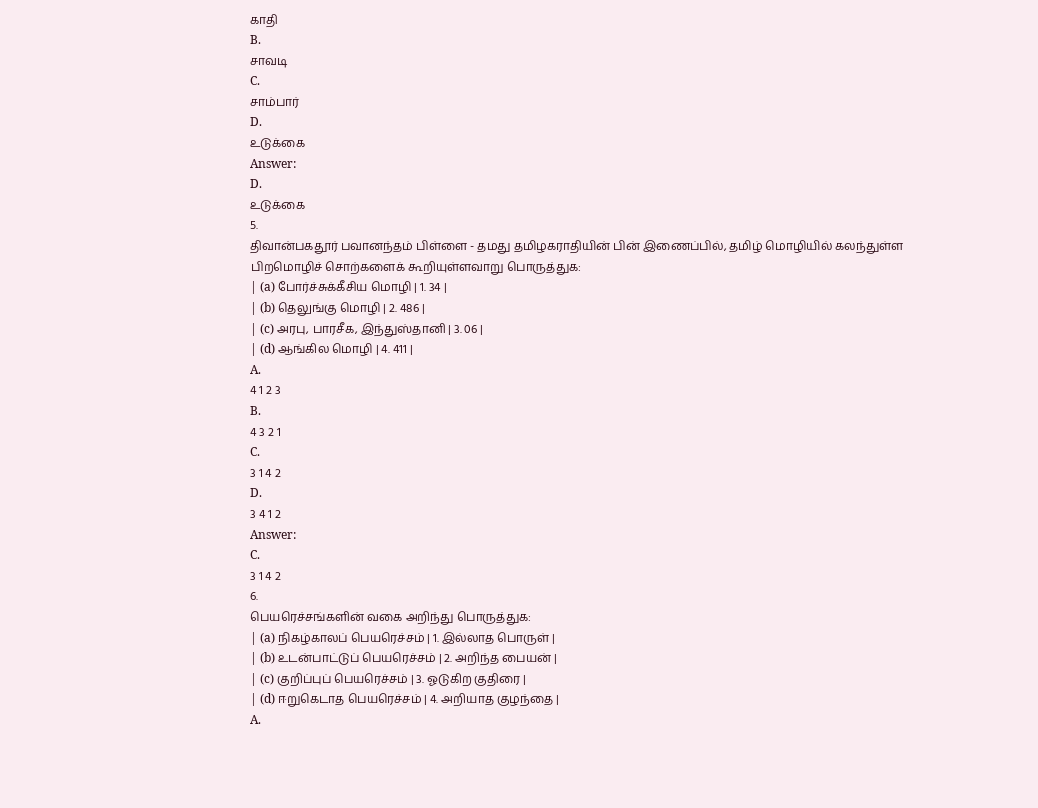காதி
B.
சாவடி
C.
சாம்பார்
D.
உடுக்கை
Answer:
D.
உடுக்கை
5.
திவான்பகதூர் பவானந்தம் பிள்ளை - தமது தமிழகராதியின் பின் இணைப்பில், தமிழ் மொழியில் கலந்துள்ள பிறமொழிச் சொற்களைக் கூறியுள்ளவாறு பொருத்துக:
| (a) போர்ச்சுக்கீசிய மொழி | 1. 34 |
| (b) தெலுங்கு மொழி | 2. 486 |
| (c) அரபு, பாரசீக, இந்துஸ்தானி | 3. 06 |
| (d) ஆங்கில மொழி | 4. 411 |
A.
4 1 2 3
B.
4 3 2 1
C.
3 1 4 2
D.
3 4 1 2
Answer:
C.
3 1 4 2
6.
பெயரெச்சங்களின் வகை அறிந்து பொருத்துக:
| (a) நிகழ்காலப் பெயரெச்சம் | 1. இல்லாத பொருள் |
| (b) உடன்பாட்டுப் பெயரெச்சம் | 2. அறிந்த பையன் |
| (c) குறிப்புப் பெயரெச்சம் | 3. ஓடுகிற குதிரை |
| (d) ஈறுகெடாத பெயரெச்சம் | 4. அறியாத குழந்தை |
A.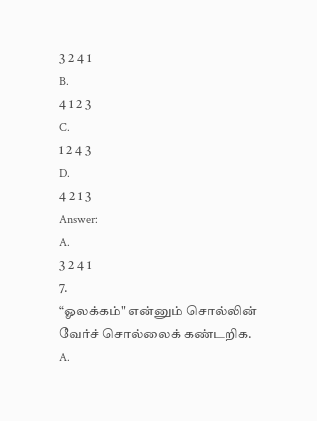3 2 4 1
B.
4 1 2 3
C.
1 2 4 3
D.
4 2 1 3
Answer:
A.
3 2 4 1
7.
“ஓலக்கம்" என்னும் சொல்லின் வேர்ச் சொல்லைக் கண்டறிக.
A.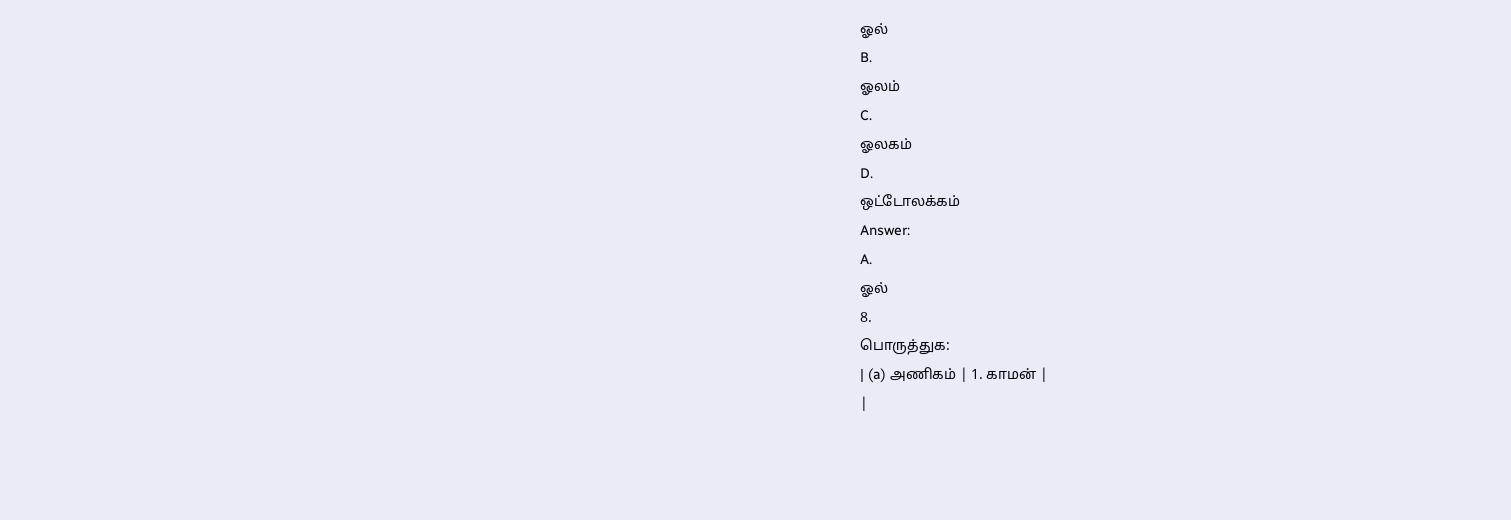ஓல்
B.
ஓலம்
C.
ஓலகம்
D.
ஒட்டோலக்கம்
Answer:
A.
ஓல்
8.
பொருத்துக:
| (a) அணிகம் | 1. காமன் |
|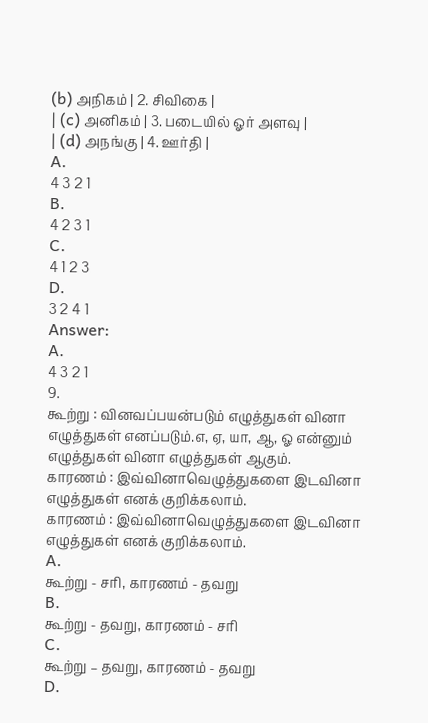(b) அநிகம் | 2. சிவிகை |
| (c) அனிகம் | 3. படையில் ஓர் அளவு |
| (d) அநங்கு | 4. ஊர்தி |
A.
4 3 2 1
B.
4 2 3 1
C.
4 1 2 3
D.
3 2 4 1
Answer:
A.
4 3 2 1
9.
கூற்று : வினவப்பயன்படும் எழுத்துகள் வினா எழுத்துகள் எனப்படும்.எ, ஏ, யா, ஆ, ஓ என்னும் எழுத்துகள் வினா எழுத்துகள் ஆகும்.
காரணம் : இவ்வினாவெழுத்துகளை இடவினா எழுத்துகள் எனக் குறிக்கலாம்.
காரணம் : இவ்வினாவெழுத்துகளை இடவினா எழுத்துகள் எனக் குறிக்கலாம்.
A.
கூற்று - சரி, காரணம் - தவறு
B.
கூற்று - தவறு, காரணம் - சரி
C.
கூற்று – தவறு, காரணம் - தவறு
D.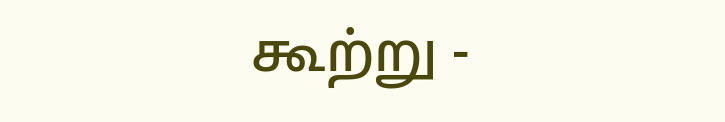கூற்று -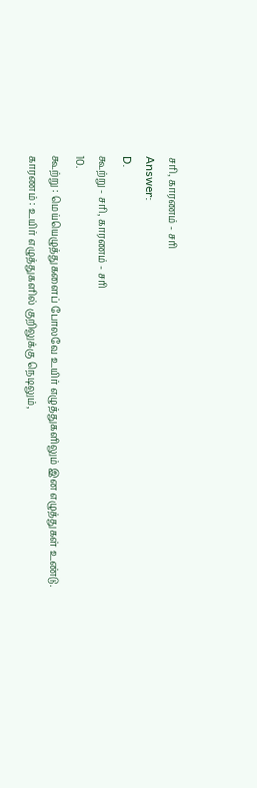சரி, காரணம் - சரி
Answer:
D.
கூற்று - சரி, காரணம் - சரி
10.
கூற்று : மெய்யெழுத்துகளைப் போலவே உயிர் எழுத்துகளிலும் இன எழுத்துகள் உண்டு.
காரணம் : உயிர் எழுத்துகளில் குறிலுக்கு நெடிலும்,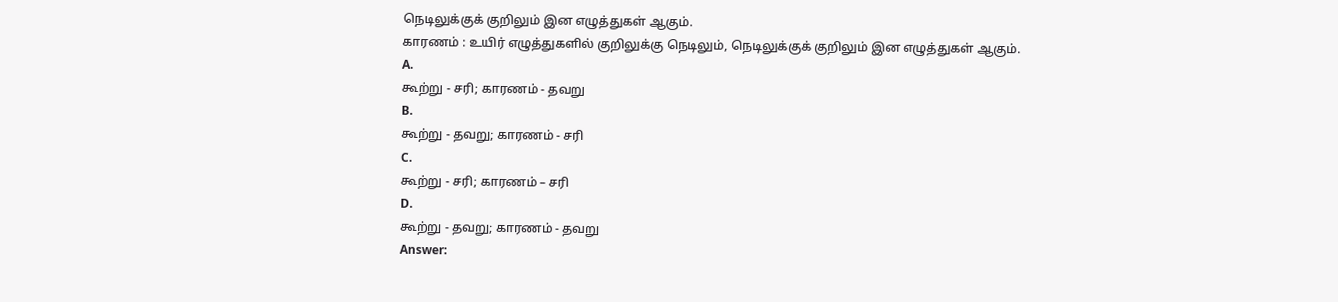நெடிலுக்குக் குறிலும் இன எழுத்துகள் ஆகும்.
காரணம் : உயிர் எழுத்துகளில் குறிலுக்கு நெடிலும், நெடிலுக்குக் குறிலும் இன எழுத்துகள் ஆகும்.
A.
கூற்று - சரி; காரணம் - தவறு
B.
கூற்று - தவறு; காரணம் - சரி
C.
கூற்று - சரி; காரணம் – சரி
D.
கூற்று - தவறு; காரணம் - தவறு
Answer: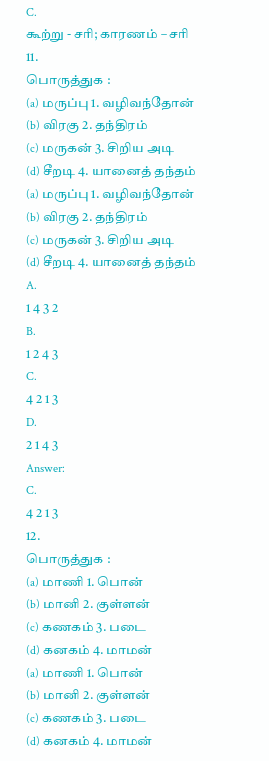C.
கூற்று - சரி; காரணம் – சரி
11.
பொருத்துக :
(a) மருப்பு 1. வழிவந்தோன்
(b) விரகு 2. தந்திரம்
(c) மருகன் 3. சிறிய அடி
(d) சீறடி 4. யானைத் தந்தம்
(a) மருப்பு 1. வழிவந்தோன்
(b) விரகு 2. தந்திரம்
(c) மருகன் 3. சிறிய அடி
(d) சீறடி 4. யானைத் தந்தம்
A.
1 4 3 2
B.
1 2 4 3
C.
4 2 1 3
D.
2 1 4 3
Answer:
C.
4 2 1 3
12.
பொருத்துக :
(a) மாணி 1. பொன்
(b) மானி 2. குள்ளன்
(c) கணகம் 3. படை
(d) கனகம் 4. மாமன்
(a) மாணி 1. பொன்
(b) மானி 2. குள்ளன்
(c) கணகம் 3. படை
(d) கனகம் 4. மாமன்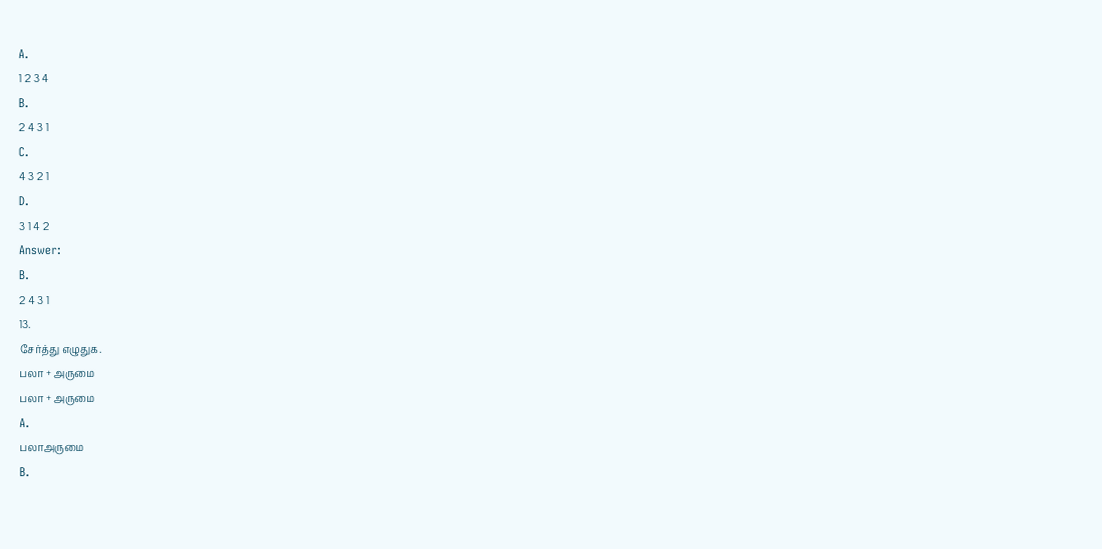A.
1 2 3 4
B.
2 4 3 1
C.
4 3 2 1
D.
3 1 4 2
Answer:
B.
2 4 3 1
13.
சேர்த்து எழுதுக.
பலா + அருமை
பலா + அருமை
A.
பலாஅருமை
B.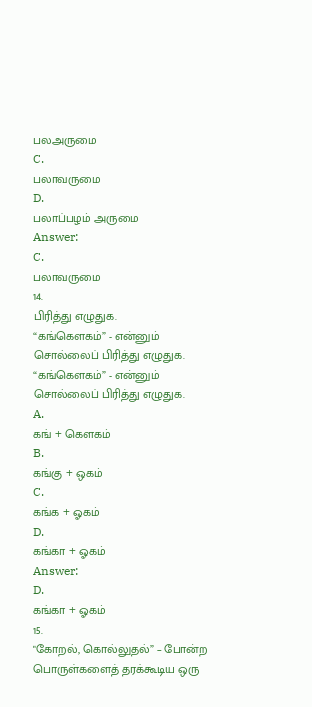பலஅருமை
C.
பலாவருமை
D.
பலாப்பழம் அருமை
Answer:
C.
பலாவருமை
14.
பிரித்து எழுதுக.
“கங்கௌகம்” - என்னும் சொல்லைப் பிரித்து எழுதுக.
“கங்கௌகம்” - என்னும் சொல்லைப் பிரித்து எழுதுக.
A.
கங் + கௌகம்
B.
கங்கு + ஒகம்
C.
கங்க + ஓகம்
D.
கங்கா + ஓகம்
Answer:
D.
கங்கா + ஓகம்
15.
"கோறல், கொல்லுதல்” – போன்ற பொருள்களைத் தரக்கூடிய ஒரு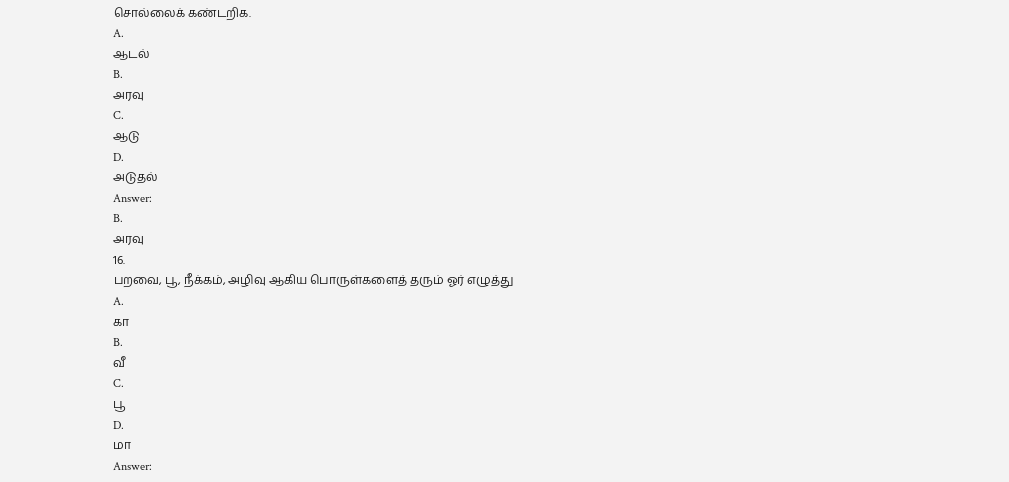சொல்லைக் கண்டறிக.
A.
ஆடல்
B.
அரவு
C.
ஆடு
D.
அடுதல்
Answer:
B.
அரவு
16.
பறவை, பூ, நீக்கம், அழிவு ஆகிய பொருள்களைத் தரும் ஓர் எழுத்து
A.
கா
B.
வீ
C.
பூ
D.
மா
Answer: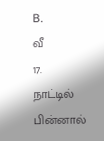B.
வீ
17.
நாட்டில் பின்னால்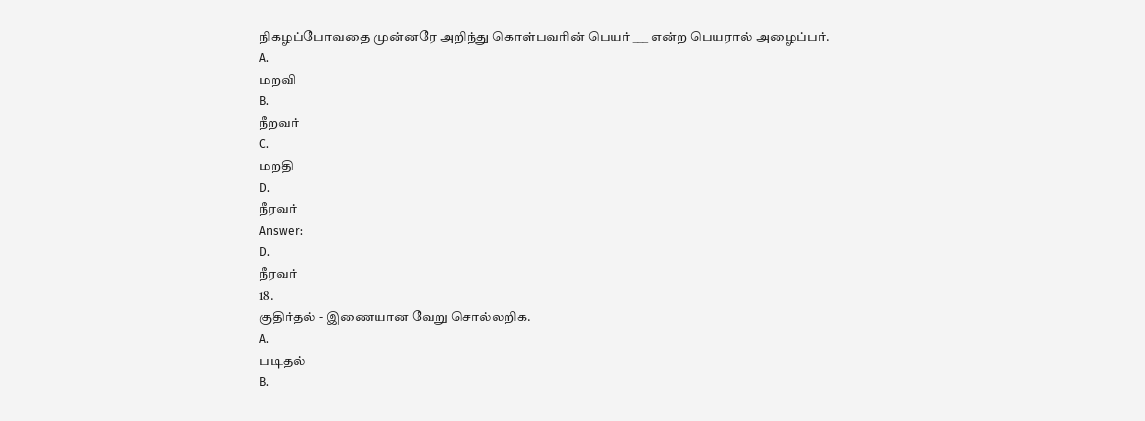நிகழப்போவதை முன்னரே அறிந்து கொள்பவரின் பெயர் ___ என்ற பெயரால் அழைப்பர்.
A.
மறவி
B.
நீறவர்
C.
மறதி
D.
நீரவர்
Answer:
D.
நீரவர்
18.
குதிர்தல் - இணையான வேறு சொல்லறிக.
A.
படிதல்
B.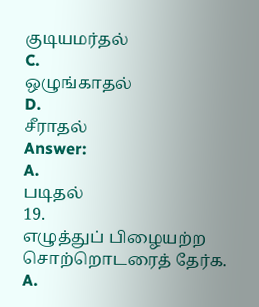குடியமர்தல்
C.
ஒழுங்காதல்
D.
சீராதல்
Answer:
A.
படிதல்
19.
எழுத்துப் பிழையற்ற சொற்றொடரைத் தேர்க.
A.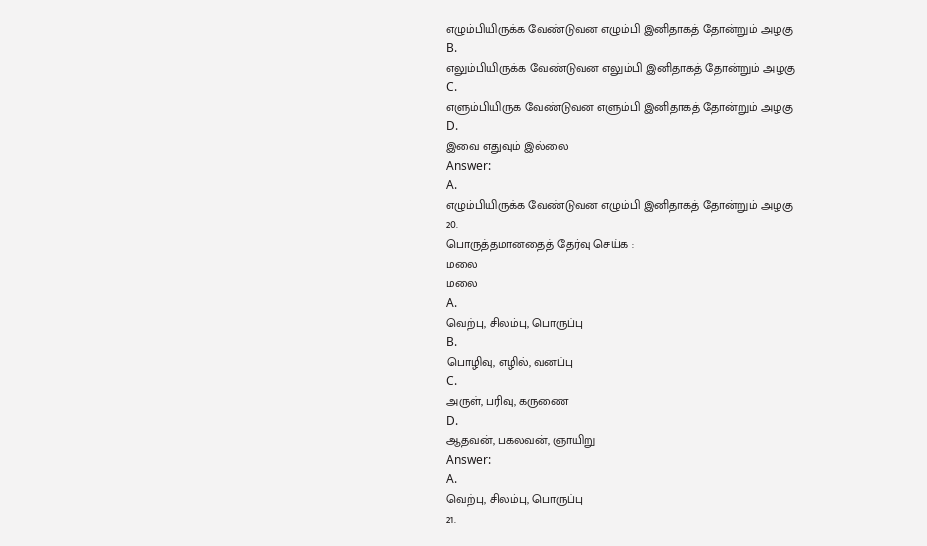எழும்பியிருக்க வேண்டுவன எழும்பி இனிதாகத் தோன்றும் அழகு
B.
எலும்பியிருக்க வேண்டுவன எலும்பி இனிதாகத் தோன்றும் அழகு
C.
எளும்பியிருக வேண்டுவன எளும்பி இனிதாகத் தோன்றும் அழகு
D.
இவை எதுவும் இல்லை
Answer:
A.
எழும்பியிருக்க வேண்டுவன எழும்பி இனிதாகத் தோன்றும் அழகு
20.
பொருத்தமானதைத் தேர்வு செய்க :
மலை
மலை
A.
வெற்பு, சிலம்பு, பொருப்பு
B.
பொழிவு, எழில், வனப்பு
C.
அருள், பரிவு, கருணை
D.
ஆதவன், பகலவன், ஞாயிறு
Answer:
A.
வெற்பு, சிலம்பு, பொருப்பு
21.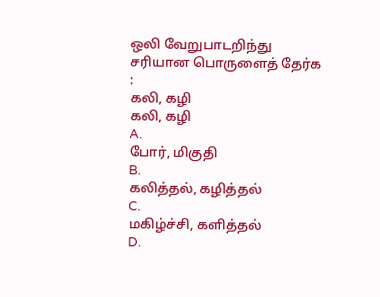ஒலி வேறுபாடறிந்து சரியான பொருளைத் தேர்க :
கலி, கழி
கலி, கழி
A.
போர், மிகுதி
B.
கலித்தல், கழித்தல்
C.
மகிழ்ச்சி, களித்தல்
D.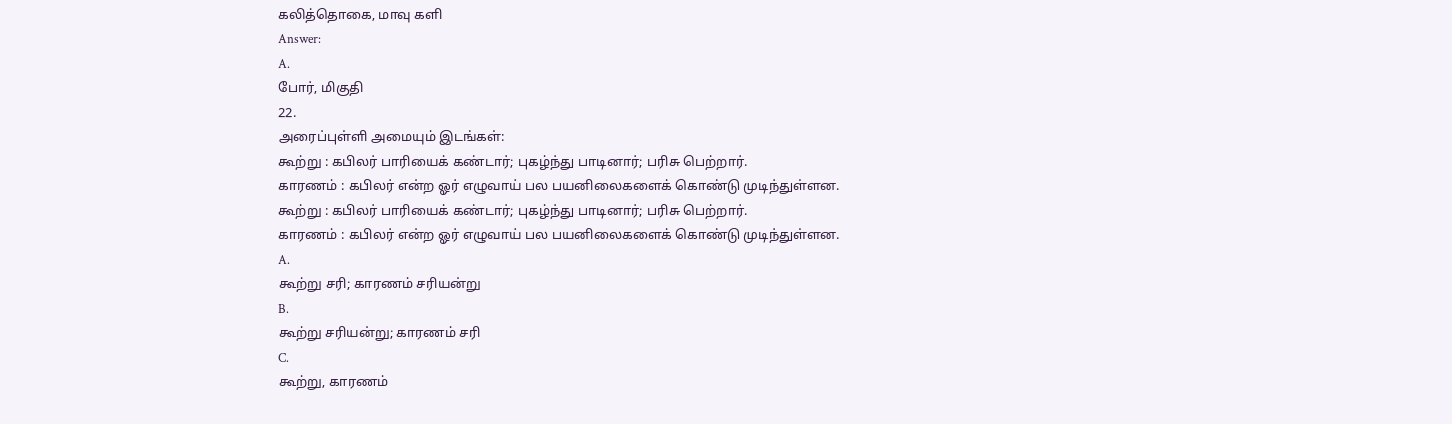கலித்தொகை, மாவு களி
Answer:
A.
போர், மிகுதி
22.
அரைப்புள்ளி அமையும் இடங்கள்:
கூற்று : கபிலர் பாரியைக் கண்டார்; புகழ்ந்து பாடினார்; பரிசு பெற்றார்.
காரணம் : கபிலர் என்ற ஓர் எழுவாய் பல பயனிலைகளைக் கொண்டு முடிந்துள்ளன.
கூற்று : கபிலர் பாரியைக் கண்டார்; புகழ்ந்து பாடினார்; பரிசு பெற்றார்.
காரணம் : கபிலர் என்ற ஓர் எழுவாய் பல பயனிலைகளைக் கொண்டு முடிந்துள்ளன.
A.
கூற்று சரி; காரணம் சரியன்று
B.
கூற்று சரியன்று; காரணம் சரி
C.
கூற்று, காரணம்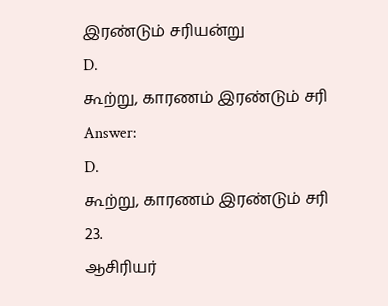இரண்டும் சரியன்று
D.
கூற்று, காரணம் இரண்டும் சரி
Answer:
D.
கூற்று, காரணம் இரண்டும் சரி
23.
ஆசிரியர்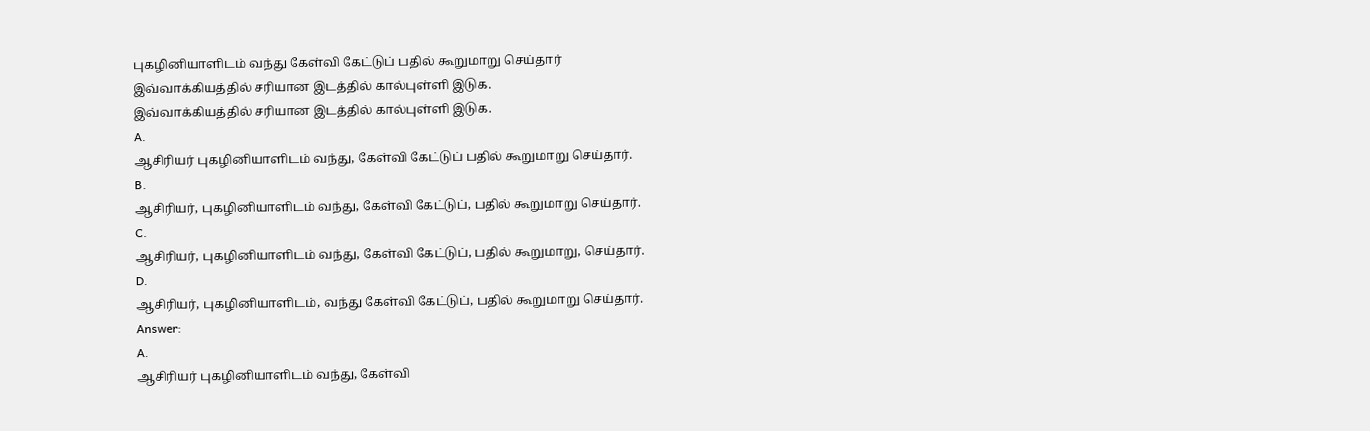புகழினியாளிடம் வந்து கேள்வி கேட்டுப் பதில் கூறுமாறு செய்தார்
இவ்வாக்கியத்தில் சரியான இடத்தில் கால்புள்ளி இடுக.
இவ்வாக்கியத்தில் சரியான இடத்தில் கால்புள்ளி இடுக.
A.
ஆசிரியர் புகழினியாளிடம் வந்து, கேள்வி கேட்டுப் பதில் கூறுமாறு செய்தார்.
B.
ஆசிரியர், புகழினியாளிடம் வந்து, கேள்வி கேட்டுப், பதில் கூறுமாறு செய்தார்.
C.
ஆசிரியர், புகழினியாளிடம் வந்து, கேள்வி கேட்டுப், பதில் கூறுமாறு, செய்தார்.
D.
ஆசிரியர், புகழினியாளிடம், வந்து கேள்வி கேட்டுப், பதில் கூறுமாறு செய்தார்.
Answer:
A.
ஆசிரியர் புகழினியாளிடம் வந்து, கேள்வி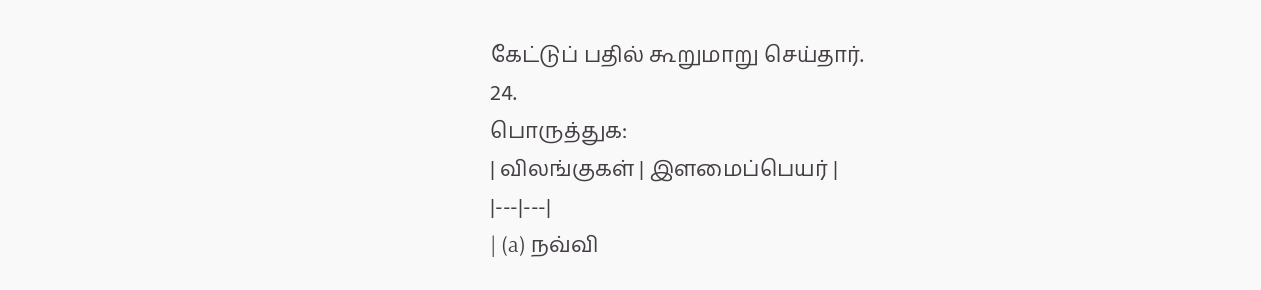கேட்டுப் பதில் கூறுமாறு செய்தார்.
24.
பொருத்துக:
| விலங்குகள் | இளமைப்பெயர் |
|---|---|
| (a) நவ்வி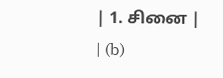| 1. சினை |
| (b)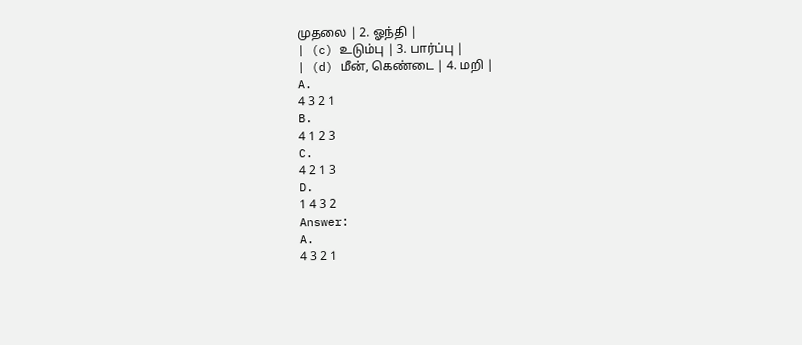முதலை | 2. ஓந்தி |
| (c) உடும்பு | 3. பார்ப்பு |
| (d) மீன், கெண்டை | 4. மறி |
A.
4 3 2 1
B.
4 1 2 3
C.
4 2 1 3
D.
1 4 3 2
Answer:
A.
4 3 2 1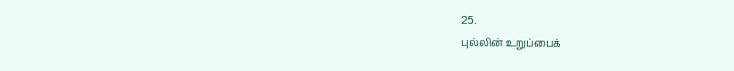25.
புல்லின் உறுப்பைக்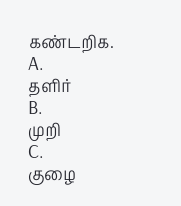கண்டறிக.
A.
தளிர்
B.
முறி
C.
குழை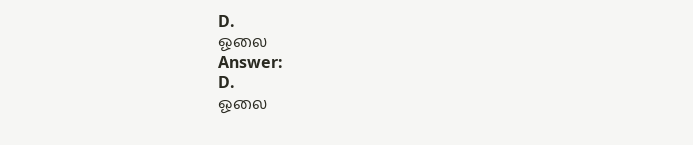D.
ஓலை
Answer:
D.
ஓலை